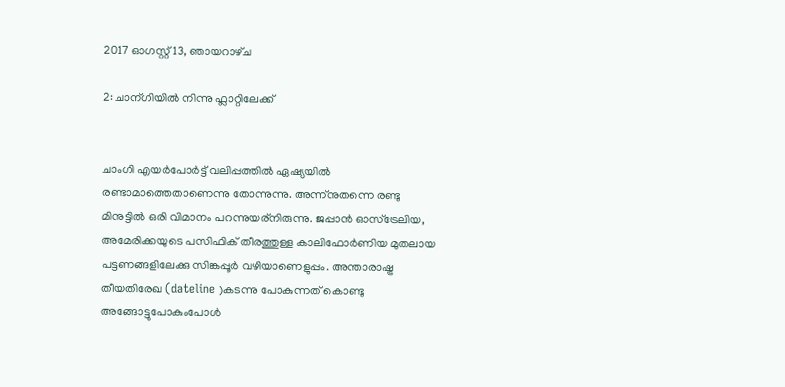2017 ഓഗസ്റ്റ് 13, ഞായറാഴ്‌ച

2: ചാന്ഗിയില്‍ നിന്നു ഫ്ലാറ്റിലേക്ക്


ചാംഗി എയര്‍പോര്‍ട്ട് വലിപ്പത്തില്‍ ഏഷ്യയില്‍ രണ്ടാമാത്തെതാണെന്നു തോന്നുന്നു. അന്ന്നുതന്നെ രണ്ടു മിനുട്ടില്‍ ഒരി വിമാനം പറന്നുയര്നിരുന്നു. ജപ്പാന്‍ ഓസ്ട്രേലിയ, അമേരിക്കയുടെ പസിഫിക് തീരത്തുള്ള കാലിഫോര്‍ണിയ മുതലായ പട്ടണങ്ങളിലേക്കു സിങ്കപ്പൂര്‍ വഴിയാണെളുപ്പം. അന്താരാഷ്ട്ര തീയതിരേഖ (dateline )കടന്നു പോകുന്നത് കൊണ്ടു അങ്ങോട്ടുപോകുംപോള്‍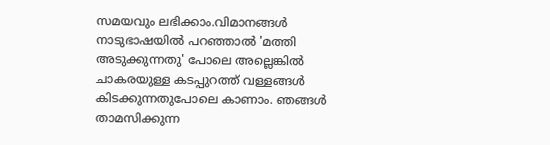സമയവും ലഭിക്കാം.വിമാനങ്ങള്‍ നാടുഭാഷയില്‍ പറഞ്ഞാല്‍ 'മത്തി അടുക്കുന്നതു' പോലെ അല്ലെങ്കില്‍ ചാകരയുള്ള കടപ്പുറത്ത് വള്ളങ്ങള്‍ കിടക്കുന്നതുപോലെ കാണാം. ഞങ്ങള്‍ താമസിക്കുന്ന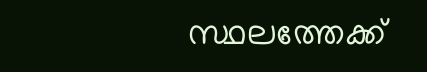സ്ഥലത്തേക്ക്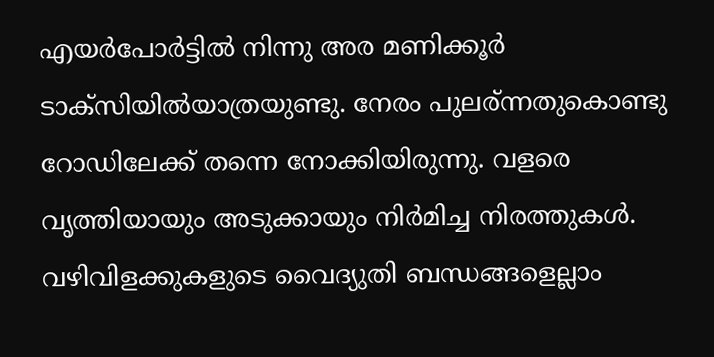എയര്‍പോര്‍ട്ടില്‍ നിന്നു അര മണിക്കൂര്‍ ടാക്സിയില്‍യാത്രയുണ്ടു. നേരം പുലര്ന്നതുകൊണ്ടു റോഡിലേക്ക് തന്നെ നോക്കിയിരുന്നു. വളരെ വൃത്തിയായും അടുക്കായും നിര്‍മിച്ച നിരത്തുകള്‍. വഴിവിളക്കുകളുടെ വൈദ്യുതി ബന്ധങ്ങളെല്ലാം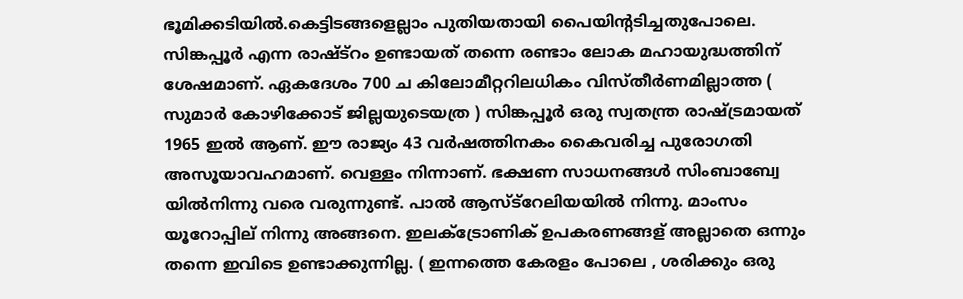ഭൂമിക്കടിയില്‍.കെട്ടിടങ്ങളെല്ലാം പുതിയതായി പൈയിന്റടിച്ചതുപോലെ. സിങ്കപ്പൂര്‍ എന്ന രാഷ്ട്റം ഉണ്ടായത് തന്നെ രണ്ടാം ലോക മഹായുദ്ധത്തിന് ശേഷമാണ്. ഏകദേശം 700 ച കിലോമീറ്ററിലധികം വിസ്തീര്‍ണമില്ലാത്ത ( സുമാര്‍ കോഴിക്കോട് ജില്ലയുടെയത്ര ) സിങ്കപ്പൂര്‍ ഒരു സ്വതന്ത്ര രാഷ്ട്രമായത് 1965 ഇല്‍ ആണ്. ഈ രാജ്യം 43 വര്‍ഷത്തിനകം കൈവരിച്ച പുരോഗതി അസൂയാവഹമാണ്‌. വെള്ളം നിന്നാണ്. ഭക്ഷണ സാധനങ്ങള്‍ സിംബാബ്വേ യില്‍നിന്നു വരെ വരുന്നുണ്ട്. പാല്‍ ആസ്ട്റേലിയയില്‍ നിന്നു. മാംസം യൂറോപ്പില് നിന്നു അങ്ങനെ. ഇലക്ട്രോണിക് ഉപകരണങ്ങള് അല്ലാതെ ഒന്നും തന്നെ ഇവിടെ ഉണ്ടാക്കുന്നില്ല. ( ഇന്നത്തെ കേരളം പോലെ , ശരിക്കും ഒരു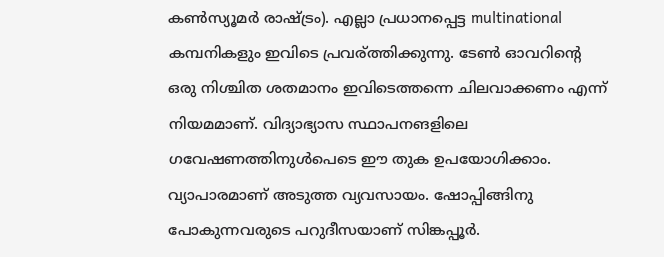കണ്‍സ്യൂമര്‍ രാഷ്ട്രം). എല്ലാ പ്രധാനപ്പെട്ട multinational കമ്പനികളും ഇവിടെ പ്രവര്ത്തിക്കുന്നു. ടേണ്‍ ഓവറിന്‍റെ ഒരു നിശ്ചിത ശതമാനം ഇവിടെത്തന്നെ ചിലവാക്കണം എന്ന് നിയമമാണ്. വിദ്യാഭ്യാസ സ്ഥാപനങളിലെ ഗവേഷണത്തിനുള്‍പെടെ ഈ തുക ഉപയോഗിക്കാം. വ്യാപാരമാണ് അടുത്ത വ്യവസായം. ഷോപ്പിങ്ങിനു പോകുന്നവരുടെ പറുദീസയാണ് സിങ്കപ്പൂര്‍.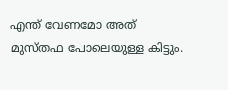എന്ത് വേണമോ അത് മുസ്തഫ പോലെയുള്ള കിട്ടും.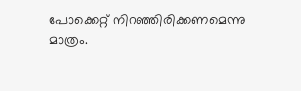പോക്കെറ്റ്‌ നിറഞ്ഞിരിക്കണമെന്നു മാത്രം.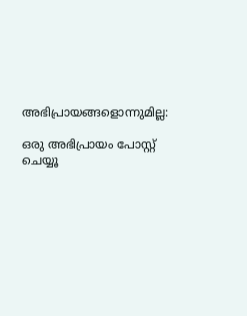അഭിപ്രായങ്ങളൊന്നുമില്ല:

ഒരു അഭിപ്രായം പോസ്റ്റ് ചെയ്യൂ